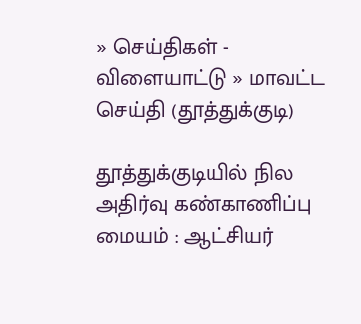» செய்திகள் - விளையாட்டு » மாவட்ட செய்தி (தூத்துக்குடி)

தூத்துக்குடியில் நில அதிர்வு கண்காணிப்பு மையம் : ஆட்சியர்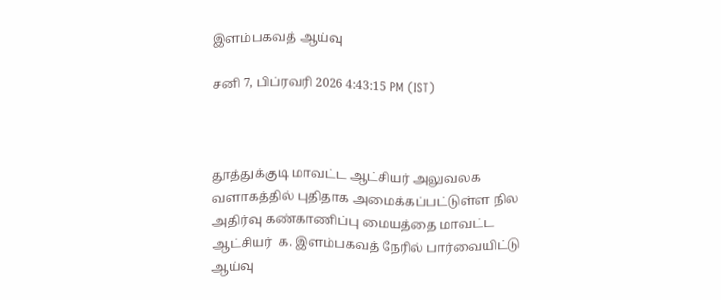இளம்பகவத் ஆய்வு

சனி 7, பிப்ரவரி 2026 4:43:15 PM (IST)



தூத்துக்குடி மாவட்ட ஆட்சியர் அலுவலக வளாகத்தில் புதிதாக அமைக்கப்பட்டுள்ள நில அதிர்வு கண்காணிப்பு மையத்தை மாவட்ட ஆட்சியர்  க. இளம்பகவத் நேரில் பார்வையிட்டு ஆய்வு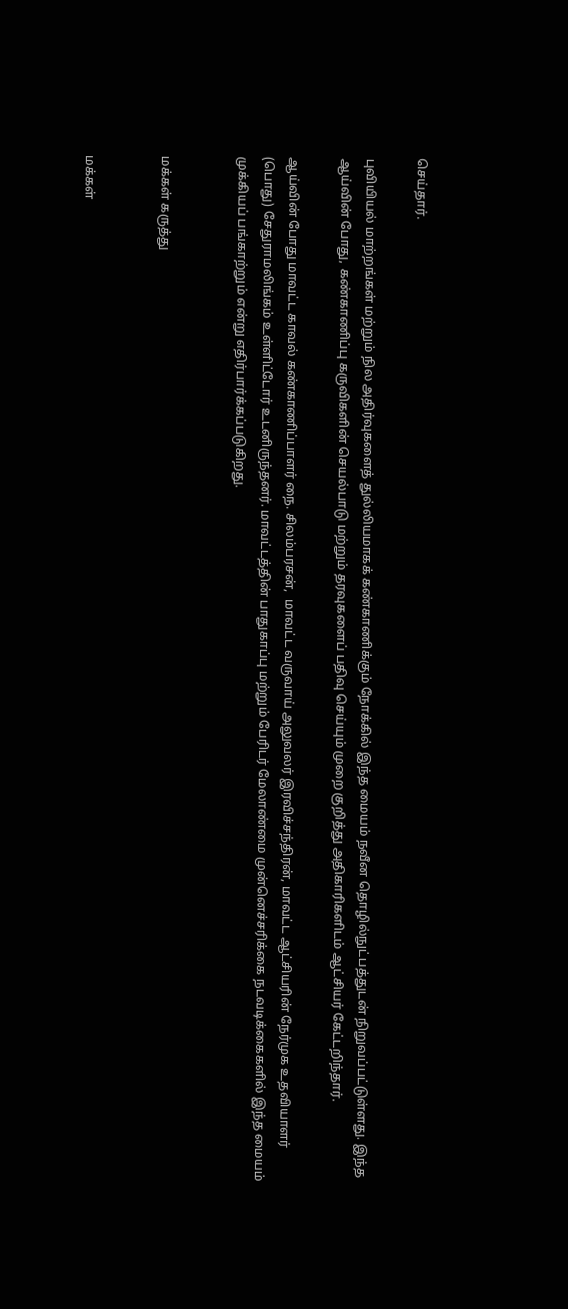செய்தார்.

புவியியல் மாற்றங்கள் மற்றும் நில அதிர்வுகளைத் துல்லியமாகக் கண்காணிக்கும் நோக்கில் இந்த மையம் நவீன தொழில்நுட்பத்துடன் நிறுவப்பட்டுள்ளது. இந்த ஆய்வின் போது, கண்காணிப்பு கருவிகளின் செயல்பாடு மற்றும் தரவுகளைப் பதிவு செய்யும் முறை குறித்து அதிகாரிகளிடம் ஆட்சியர் கேட்டறிந்தார்.

ஆய்வின் போது மாவட்ட காவல் கண்காணிப்பாளர் நை. சிலம்பரசன்,  மாவட்ட வருவாய் அலுவலர் இரவிச்சந்திரன், மாவட்ட ஆட்சியரின் நேர்முக உதவியாளர் (பொது) சேதுராமலிங்கம் உள்ளிட்டோர் உடனிருந்தனர். மாவட்டத்தின் பாதுகாப்பு மற்றும் பேரிடர் மேலாண்மை முன்னெச்சரிக்கை நடவடிக்கைகளில் இந்த மையம் முக்கியப் பங்காற்றும் என்று எதிர்பார்க்கப்படுகிறது.


மக்கள் கருத்து


மக்கள்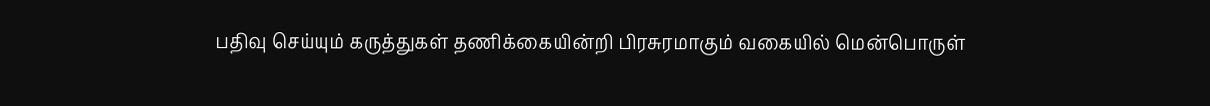பதிவு செய்யும் கருத்துகள் தணிக்கையின்றி பிரசுரமாகும் வகையில் மென்பொருள்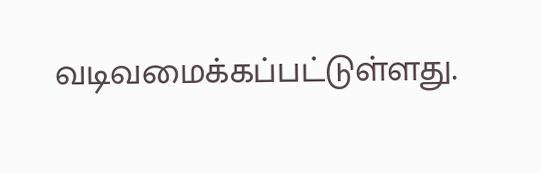வடிவமைக்கப்பட்டுள்ளது.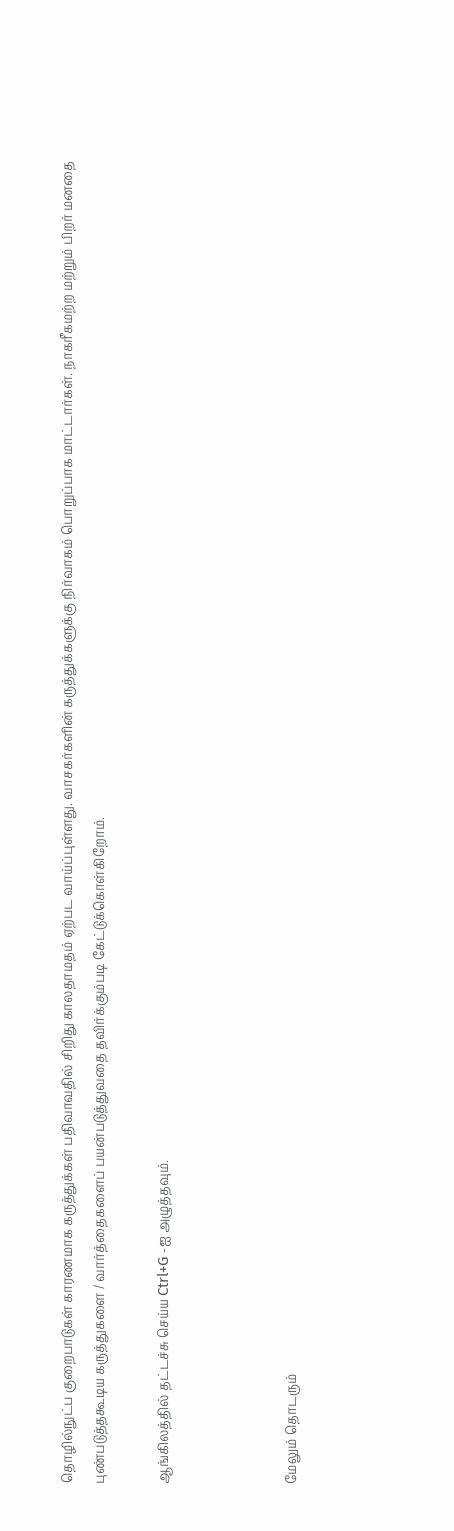தொழில்நுட்ப குறைபாடுகள் காரணமாக கருத்துக்கள் பதிவாவதில் சிறிது காலதாமதம் ஏற்பட வாய்ப்புள்ளது. வாசகர்களின் கருத்துக்களுக்கு நிர்வாகம் பொறுப்பாக மாட்டார்கள். நாகரீகமற்ற மற்றும் பிறர் மனதை புண்படுத்தகூடிய கருத்துகளை / வார்த்தைகளைப் பயன்படுத்துவதை தவிர்க்கும்படி கேட்டுக்கொள்கிறோம்.

ஆங்கிலத்தில் தட்டச்சு செய்ய Ctrl+G -ஐ அழுத்தவும்.



மேலும் தொடரும்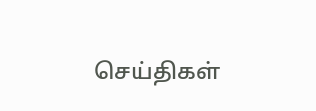செய்திகள்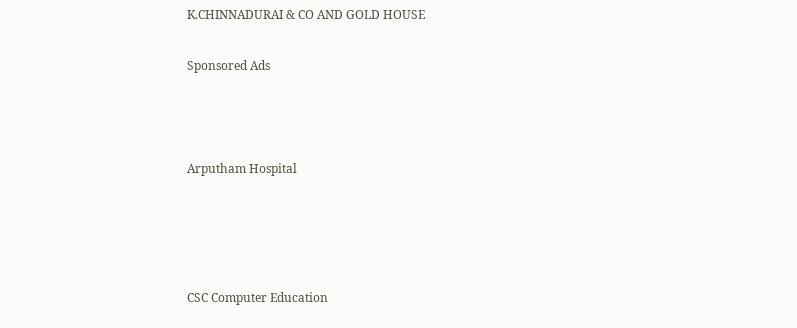K.CHINNADURAI & CO AND GOLD HOUSE

Sponsored Ads



Arputham Hospital




CSC Computer Education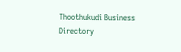Thoothukudi Business Directory